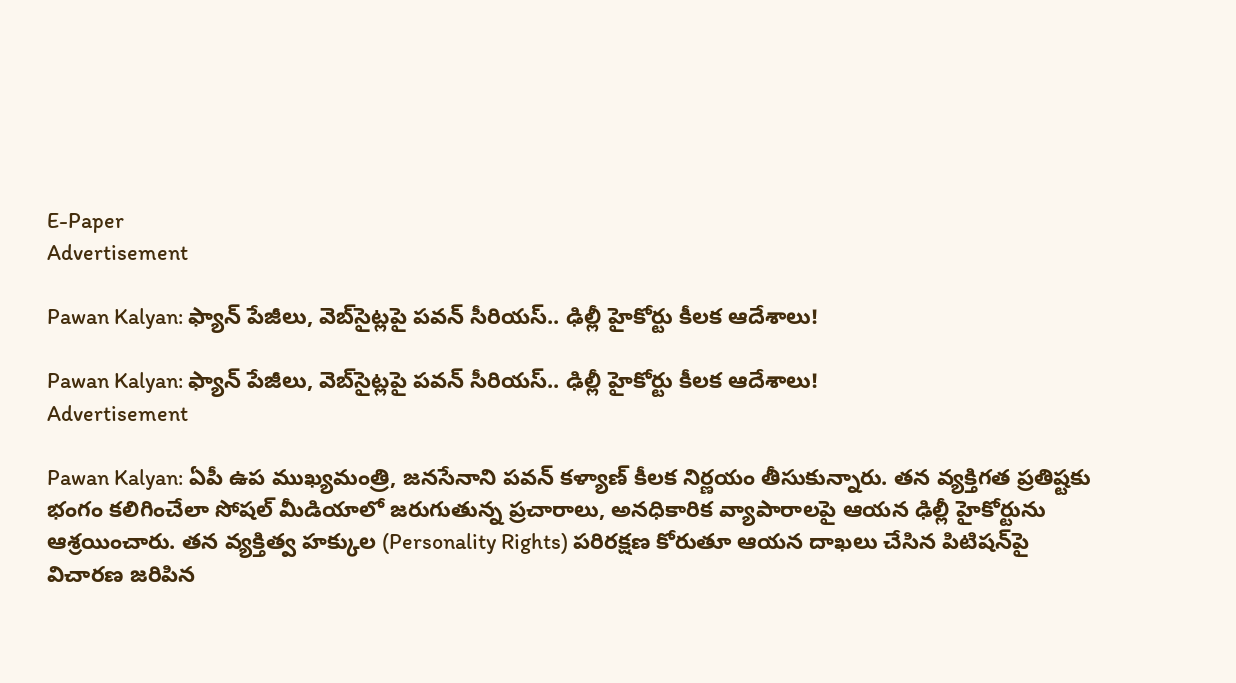E-Paper
Advertisement

Pawan Kalyan: ఫ్యాన్ పేజీలు, వెబ్‌సైట్లపై పవన్ సీరియస్.. ఢిల్లీ హైకోర్టు కీలక ఆదేశాలు!

Pawan Kalyan: ఫ్యాన్ పేజీలు, వెబ్‌సైట్లపై పవన్ సీరియస్.. ఢిల్లీ హైకోర్టు కీలక ఆదేశాలు!
Advertisement

Pawan Kalyan: ఏపీ ఉప ముఖ్యమంత్రి, జనసేనాని పవన్ కళ్యాణ్ కీలక నిర్ణయం తీసుకున్నారు. తన వ్యక్తిగత ప్రతిష్టకు భంగం కలిగించేలా సోషల్ మీడియాలో జరుగుతున్న ప్రచారాలు, అనధికారిక వ్యాపారాలపై ఆయన ఢిల్లీ హైకోర్టును ఆశ్రయించారు. తన వ్యక్తిత్వ హక్కుల (Personality Rights) పరిరక్షణ కోరుతూ ఆయన దాఖలు చేసిన పిటిషన్‌పై విచారణ జరిపిన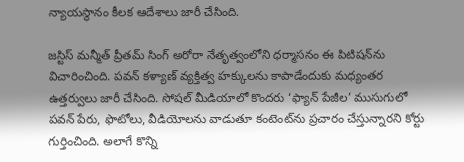న్యాయస్థానం కీలక ఆదేశాలు జారీ చేసింది.

జస్టిస్ మన్మీత్ ప్రీతమ్ సింగ్ అరోరా నేతృత్వంలోని ధర్మాసనం ఈ పిటిషన్‌ను విచారించింది. పవన్ కళ్యాణ్ వ్యక్తిత్వ హక్కులను కాపాడేందుకు మధ్యంతర ఉత్తర్వులు జారీ చేసింది. సోషల్ మీడియాలో కొందరు ‘ఫ్యాన్ పేజీల’ ముసుగులో పవన్ పేరు, ఫొటోలు, వీడియోలను వాడుతూ కంటెంట్‌ను ప్రచారం చేస్తున్నారని కోర్టు గుర్తించింది. అలాగే కొన్ని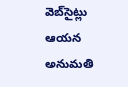వెబ్‌సైట్లు ఆయన అనుమతి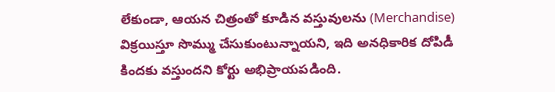లేకుండా, ఆయన చిత్రంతో కూడిన వస్తువులను (Merchandise) విక్రయిస్తూ సొమ్ము చేసుకుంటున్నాయని, ఇది అనధికారిక దోపిడీ కిందకు వస్తుందని కోర్టు అభిప్రాయపడింది.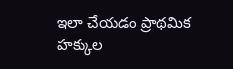ఇలా చేయడం ప్రాథమిక హక్కుల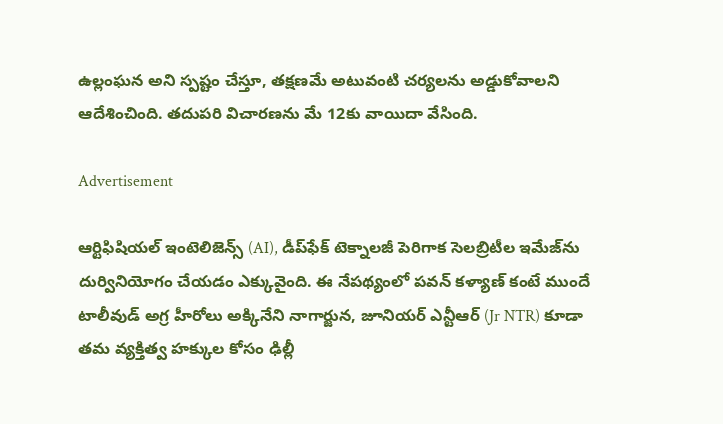ఉల్లంఘన అని స్పష్టం చేస్తూ, తక్షణమే అటువంటి చర్యలను అడ్డుకోవాలని ఆదేశించింది. తదుపరి విచారణను మే 12కు వాయిదా వేసింది.

Advertisement

ఆర్టిఫిషియల్ ఇంటెలిజెన్స్ (AI), డీప్‌ఫేక్ టెక్నాలజీ పెరిగాక సెలబ్రిటీల ఇమేజ్‌ను దుర్వినియోగం చేయడం ఎక్కువైంది. ఈ నేపథ్యంలో పవన్ కళ్యాణ్ కంటే ముందే టాలీవుడ్ అగ్ర హీరోలు అక్కినేని నాగార్జున, జూనియర్ ఎన్టీఆర్ (Jr NTR) కూడా తమ వ్యక్తిత్వ హక్కుల కోసం ఢిల్లీ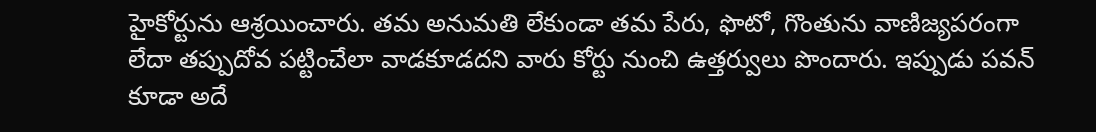హైకోర్టును ఆశ్రయించారు. తమ అనుమతి లేకుండా తమ పేరు, ఫొటో, గొంతును వాణిజ్యపరంగా లేదా తప్పుదోవ పట్టించేలా వాడకూడదని వారు కోర్టు నుంచి ఉత్తర్వులు పొందారు. ఇప్పుడు పవన్ కూడా అదే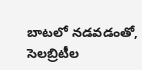బాటలో నడవడంతో, సెలబ్రిటీల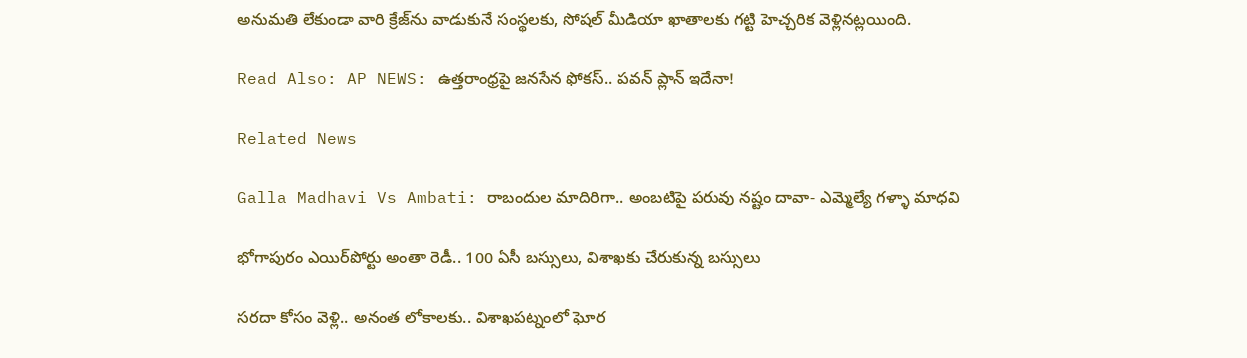అనుమతి లేకుండా వారి క్రేజ్‌ను వాడుకునే సంస్థలకు, సోషల్ మీడియా ఖాతాలకు గట్టి హెచ్చరిక వెళ్లినట్లయింది.

Read Also: AP NEWS: ఉత్తరాంధ్రపై జనసేన ఫోకస్.. పవన్ ప్లాన్ ఇదేనా!

Related News

Galla Madhavi Vs Ambati: రాబందుల మాదిరిగా.. అంబటిపై పరువు నష్టం దావా- ఎమ్మెల్యే గళ్ళా మాధవి

భోగాపురం ఎయిర్‌పోర్టు అంతా రెడీ.. 100 ఏసీ బస్సులు, విశాఖకు చేరుకున్న బస్సులు

సరదా కోసం వెళ్లి.. అనంత లోకాలకు.. విశాఖపట్నంలో ఘోర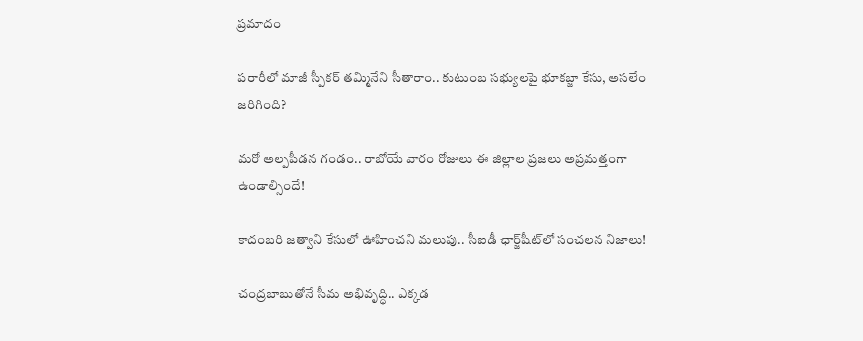ప్రమాదం

పరారీలో మాజీ స్పీకర్ తమ్మినేని సీతారాం.. కుటుంబ సభ్యులపై భూకబ్జా కేసు, అసలేం జరిగింది?

మరో అల్పపీడన గండం.. రాబోయే వారం రోజులు ఈ జిల్లాల ప్రజలు అప్రమత్తంగా ఉండాల్సిందే!

కాదంబరి జత్వాని కేసులో ఊహించని మలుపు.. సీఐడీ ఛార్జ్‌షీట్‌లో సంచలన నిజాలు!

చంద్రబాబుతోనే సీమ అభివృద్ధి.. ఎక్కడ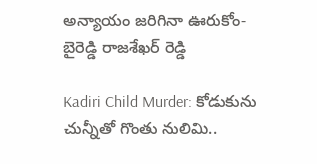అన్యాయం జరిగినా ఊరుకోం- బైరెడ్డి రాజశేఖర్ రెడ్డి

Kadiri Child Murder: కోడుకును చున్నీతో గొంతు నులిమి..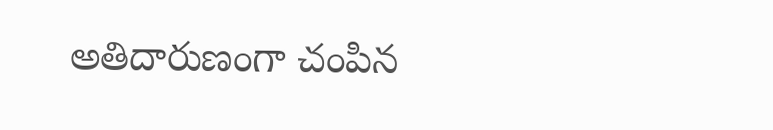అతిదారుణంగా చంపిన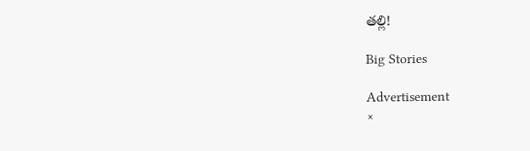తల్లి!

Big Stories

Advertisement
×